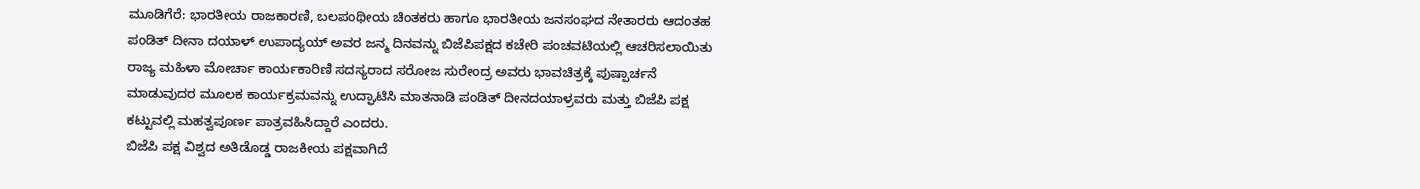ಮೂಡಿಗೆರೆ: ಭಾರತೀಯ ರಾಜಕಾರಣಿ, ಬಲಪಂಥೀಯ ಚಿಂತಕರು ಹಾಗೂ ಭಾರತೀಯ ಜನಸಂಘದ ನೇತಾರರು ಆದಂತಹ ಪಂಡಿತ್ ದೀನಾ ದಯಾಳ್ ಉಪಾದ್ಯಯ್ ಅವರ ಜನ್ಮ ದಿನವನ್ನು ಬಿಜೆಪಿಪಕ್ಷದ ಕಚೇರಿ ಪಂಚವಟಿಯಲ್ಲಿ ಆಚರಿಸಲಾಯಿತು
ರಾಜ್ಯ ಮಹಿಳಾ ಮೋರ್ಚಾ ಕಾರ್ಯಕಾರಿಣಿ ಸದಸ್ಯರಾದ ಸರೋಜ ಸುರೇಂದ್ರ ಅವರು ಭಾವಚಿತ್ರಕ್ಕೆ ಪುಷ್ಪಾರ್ಚನೆ ಮಾಡುವುದರ ಮೂಲಕ ಕಾರ್ಯಕ್ರಮವನ್ನು ಉದ್ಘಾಟಿಸಿ ಮಾತನಾಡಿ ಪಂಡಿತ್ ದೀನದಯಾಳ್ರವರು ಮತ್ತು ಬಿಜೆಪಿ ಪಕ್ಷ ಕಟ್ಟುವಲ್ಲಿ ಮಹತ್ವಪೂರ್ಣ ಪಾತ್ರವಹಿಸಿದ್ದಾರೆ ಎಂದರು.
ಬಿಜೆಪಿ ಪಕ್ಷ ವಿಶ್ವದ ಅತಿಡೊಡ್ಡ ರಾಜಕೀಯ ಪಕ್ಷವಾಗಿದೆ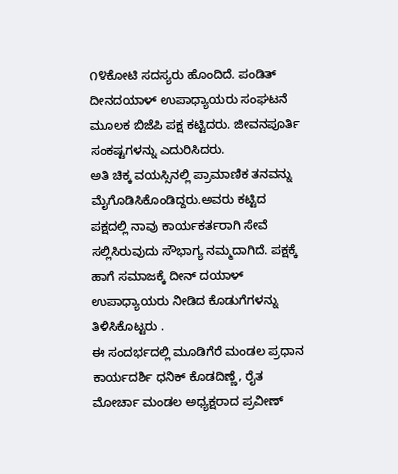೧೪ಕೋಟಿ ಸದಸ್ಯರು ಹೊಂದಿದೆ. ಪಂಡಿತ್ ದೀನದಯಾಳ್ ಉಪಾಧ್ಯಾಯರು ಸಂಘಟನೆ ಮೂಲಕ ಬಿಜೆಪಿ ಪಕ್ಷ ಕಟ್ಟಿದರು. ಜೀವನಪೂರ್ತಿ ಸಂಕಷ್ಟಗಳನ್ನು ಎದುರಿಸಿದರು.
ಅತಿ ಚಿಕ್ಕ ವಯಸ್ಸಿನಲ್ಲಿ ಪ್ರಾಮಾಣಿಕ ತನವನ್ನು ಮೈಗೊಡಿಸಿಕೊಂಡಿದ್ದರು.ಅವರು ಕಟ್ಟಿದ ಪಕ್ಷದಲ್ಲಿ ನಾವು ಕಾರ್ಯಕರ್ತರಾಗಿ ಸೇವೆ ಸಲ್ಲಿಸಿರುವುದು ಸೌಭಾಗ್ಯ ನಮ್ಮದಾಗಿದೆ. ಪಕ್ಷಕ್ಕೆ ಹಾಗೆ ಸಮಾಜಕ್ಕೆ ದೀನ್ ದಯಾಳ್ ಉಪಾಧ್ಯಾಯರು ನೀಡಿದ ಕೊಡುಗೆಗಳನ್ನು ತಿಳಿಸಿಕೊಟ್ಟರು .
ಈ ಸಂದರ್ಭದಲ್ಲಿ ಮೂಡಿಗೆರೆ ಮಂಡಲ ಪ್ರಧಾನ ಕಾರ್ಯದರ್ಶಿ ಧನಿಕ್ ಕೊಡದಿಣ್ಣೆ, ರೈತ ಮೋರ್ಚಾ ಮಂಡಲ ಅಧ್ಯಕ್ಷರಾದ ಪ್ರವೀಣ್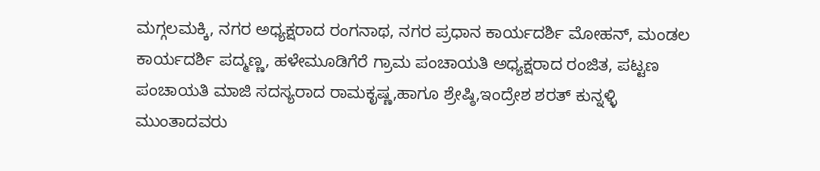ಮಗ್ಗಲಮಕ್ಕಿ, ನಗರ ಅಧ್ಯಕ್ಷರಾದ ರಂಗನಾಥ, ನಗರ ಪ್ರಧಾನ ಕಾರ್ಯದರ್ಶಿ ಮೋಹನ್, ಮಂಡಲ ಕಾರ್ಯದರ್ಶಿ ಪದ್ಮಣ್ಣ, ಹಳೇಮೂಡಿಗೆರೆ ಗ್ರಾಮ ಪಂಚಾಯತಿ ಅಧ್ಯಕ್ಷರಾದ ರಂಜಿತ, ಪಟ್ಟಣ ಪಂಚಾಯತಿ ಮಾಜಿ ಸದಸ್ಯರಾದ ರಾಮಕೃಷ್ಣ,ಹಾಗೂ ಶ್ರೇಷ್ಠಿ,ಇಂದ್ರೇಶ ಶರತ್ ಕುನ್ನಳ್ಳಿ ಮುಂತಾದವರು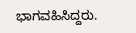ಭಾಗವಹಿಸಿದ್ದರು.